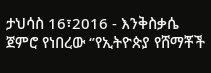ታህሳስ 16፣2016 - እንቅስቃሴ ጀምሮ የነበረው ‘’የኢትዮጵያ የሸማቾች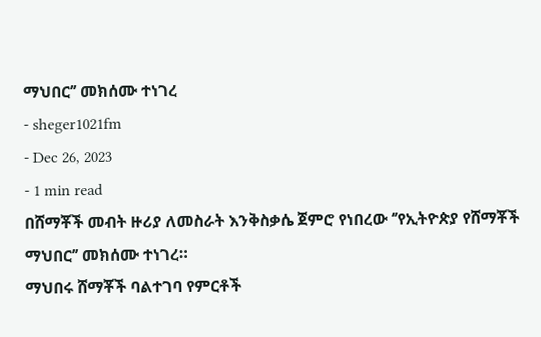ማህበር’’ መክሰሙ ተነገረ
- sheger1021fm
- Dec 26, 2023
- 1 min read
በሸማቾች መብት ዙሪያ ለመስራት እንቅስቃሴ ጀምሮ የነበረው ‘’የኢትዮጵያ የሸማቾች ማህበር’’ መክሰሙ ተነገረ።
ማህበሩ ሸማቾች ባልተገባ የምርቶች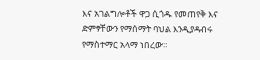እና አገልግሎቶች ዋጋ ሲጎዱ የመጠየቅ እና ድምፃቸውን የማሰማት ባህል እንዲያዳብሩ የማስተማር አላማ ነበረው።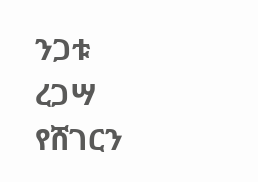ንጋቱ ረጋሣ
የሸገርን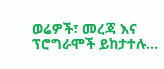ወሬዎች፣ መረጃ እና ፕሮግራሞች ይከታተሉ…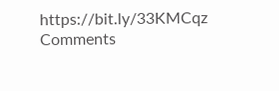https://bit.ly/33KMCqz
Comments